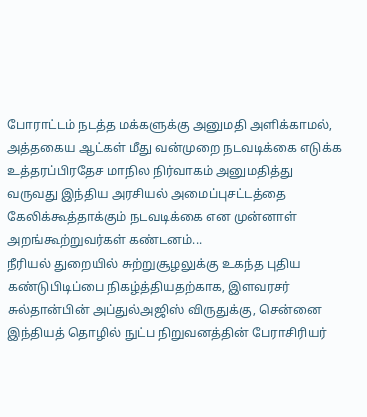போராட்டம் நடத்த மக்களுக்கு அனுமதி அளிக்காமல், அத்தகைய ஆட்கள் மீது வன்முறை நடவடிக்கை எடுக்க உத்தரப்பிரதேச மாநில நிர்வாகம் அனுமதித்து வருவது இந்திய அரசியல் அமைப்புசட்டத்தை கேலிக்கூத்தாக்கும் நடவடிக்கை என முன்னாள் அறங்கூற்றுவர்கள் கண்டனம்...
நீரியல் துறையில் சுற்றுசூழலுக்கு உகந்த புதிய கண்டுபிடிப்பை நிகழ்த்தியதற்காக, இளவரசர் சுல்தான்பின் அப்துல்அஜிஸ் விருதுக்கு, சென்னை இந்தியத் தொழில் நுட்ப நிறுவனத்தின் பேராசிரியர்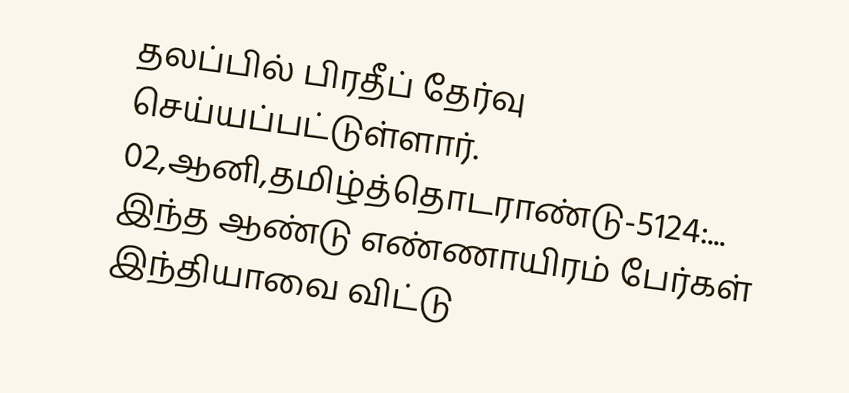தலப்பில் பிரதீப் தேர்வு செய்யப்பட்டுள்ளார்.
02,ஆனி,தமிழ்த்தொடராண்டு-5124:...
இந்த ஆண்டு எண்ணாயிரம் பேர்கள் இந்தியாவை விட்டு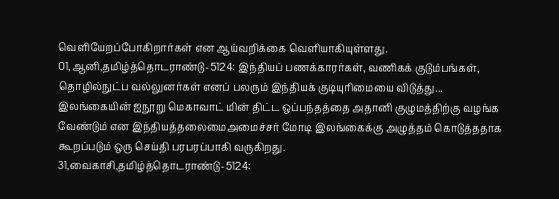வெளியேறப்போகிறார்கள் என ஆய்வறிக்கை வெளியாகியுள்ளது.
01,ஆனி,தமிழ்த்தொடராண்டு-5124: இந்தியப் பணக்காரர்கள், வணிகக் குடும்பங்கள், தொழில்நுட்ப வல்லுனர்கள் எனப் பலரும் இந்தியக் குடியுரிமையை விடுத்து...
இலங்கையின் ஐநூறு மெகாவாட் மின் திட்ட ஒப்பந்தத்தை அதானி குழுமத்திற்கு வழங்க வேண்டும் என இந்தியத்தலைமைஅமைச்சர் மோடி இலங்கைக்கு அழுத்தம் கொடுத்ததாக கூறப்படும் ஒரு செய்தி பரபரப்பாகி வருகிறது.
31,வைகாசி,தமிழ்த்தொடராண்டு-5124: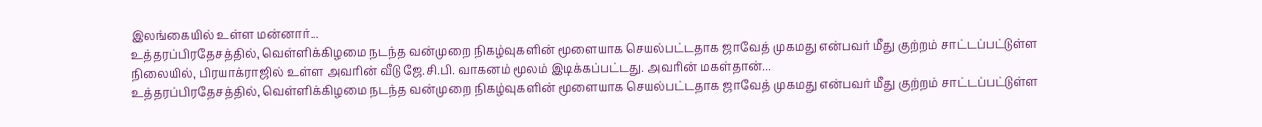இலங்கையில் உள்ள மன்னார்...
உத்தரப்பிரதேசத்தில், வெள்ளிக்கிழமை நடந்த வன்முறை நிகழ்வுகளின் மூளையாக செயல்பட்டதாக ஜாவேத் முகமது என்பவர் மீது குற்றம் சாட்டப்பட்டுள்ள நிலையில், பிரயாக்ராஜில் உள்ள அவரின் வீடு ஜே.சி.பி. வாகனம் மூலம் இடிக்கப்பட்டது. அவரின் மகள்தான்...
உத்தரப்பிரதேசத்தில், வெள்ளிக்கிழமை நடந்த வன்முறை நிகழ்வுகளின் மூளையாக செயல்பட்டதாக ஜாவேத் முகமது என்பவர் மீது குற்றம் சாட்டப்பட்டுள்ள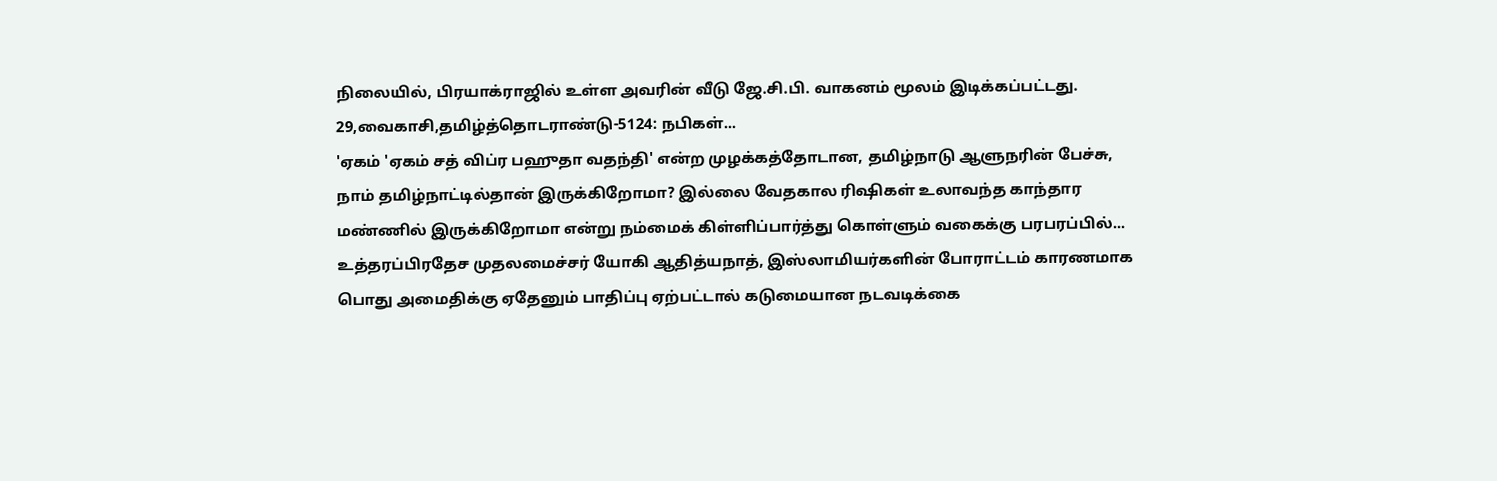நிலையில், பிரயாக்ராஜில் உள்ள அவரின் வீடு ஜே.சி.பி. வாகனம் மூலம் இடிக்கப்பட்டது.
29,வைகாசி,தமிழ்த்தொடராண்டு-5124: நபிகள்...
'ஏகம் 'ஏகம் சத் விப்ர பஹுதா வதந்தி' என்ற முழக்கத்தோடான, தமிழ்நாடு ஆளுநரின் பேச்சு, நாம் தமிழ்நாட்டில்தான் இருக்கிறோமா? இல்லை வேதகால ரிஷிகள் உலாவந்த காந்தார மண்ணில் இருக்கிறோமா என்று நம்மைக் கிள்ளிப்பார்த்து கொள்ளும் வகைக்கு பரபரப்பில்...
உத்தரப்பிரதேச முதலமைச்சர் யோகி ஆதித்யநாத், இஸ்லாமியர்களின் போராட்டம் காரணமாக பொது அமைதிக்கு ஏதேனும் பாதிப்பு ஏற்பட்டால் கடுமையான நடவடிக்கை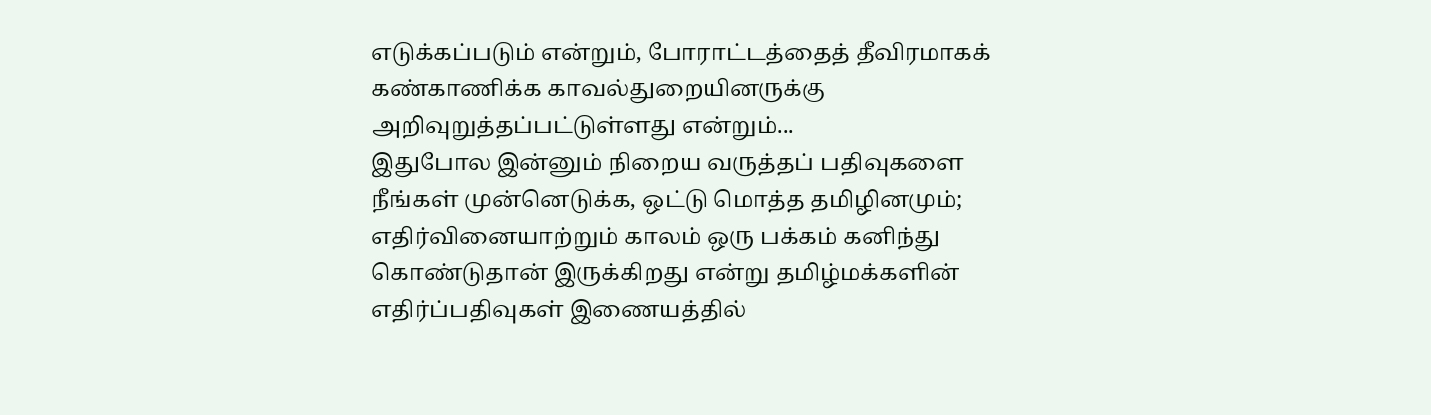எடுக்கப்படும் என்றும், போராட்டத்தைத் தீவிரமாகக் கண்காணிக்க காவல்துறையினருக்கு அறிவுறுத்தப்பட்டுள்ளது என்றும்...
இதுபோல இன்னும் நிறைய வருத்தப் பதிவுகளை நீங்கள் முன்னெடுக்க, ஒட்டு மொத்த தமிழினமும்; எதிர்வினையாற்றும் காலம் ஒரு பக்கம் கனிந்து கொண்டுதான் இருக்கிறது என்று தமிழ்மக்களின் எதிர்ப்பதிவுகள் இணையத்தில்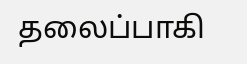தலைப்பாகி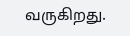வருகிறது.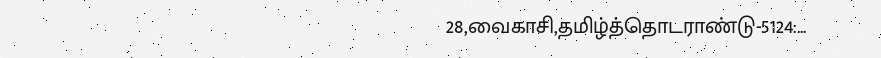28,வைகாசி,தமிழ்த்தொடராண்டு-5124:...